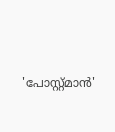'പോസ്റ്റ്മാന്‍'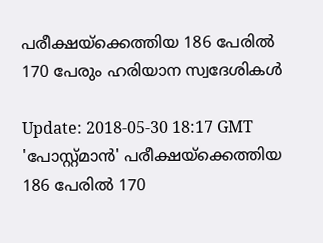പരീക്ഷയ്ക്കെത്തിയ 186 പേരില്‍ 170 പേരും ഹരിയാന സ്വദേശികള്‍

Update: 2018-05-30 18:17 GMT
'പോസ്റ്റ്മാന്‍' പരീക്ഷയ്ക്കെത്തിയ 186 പേരില്‍ 170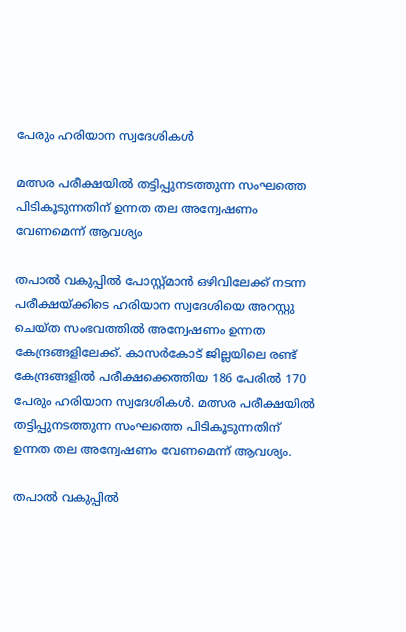പേരും ഹരിയാന സ്വദേശികള്‍

മത്സര പരീക്ഷയിൽ തട്ടിപ്പുനടത്തുന്ന സംഘത്തെ പിടികൂടുന്നതിന് ഉന്നത തല അന്വേഷണം വേണമെന്ന് ആവശ്യം

തപാല്‍ വകുപ്പില്‍ പോസ്റ്റ്മാന്‍ ഒഴിവിലേക്ക് നടന്ന പരീക്ഷയ്ക്കിടെ ഹരിയാന സ്വദേശിയെ അറസ്റ്റു ചെയ്ത സംഭവത്തിൽ അന്വേഷണം ഉന്നത കേന്ദ്രങ്ങളിലേക്ക്. കാസർകോട് ജില്ലയിലെ രണ്ട് കേന്ദ്രങ്ങളിൽ പരീക്ഷക്കെത്തിയ 186 പേരില്‍ 170 പേരും ഹരിയാന സ്വദേശികള്‍. മത്സര പരീക്ഷയിൽ തട്ടിപ്പുനടത്തുന്ന സംഘത്തെ പിടികൂടുന്നതിന് ഉന്നത തല അന്വേഷണം വേണമെന്ന് ആവശ്യം.

തപാല്‍ വകുപ്പില്‍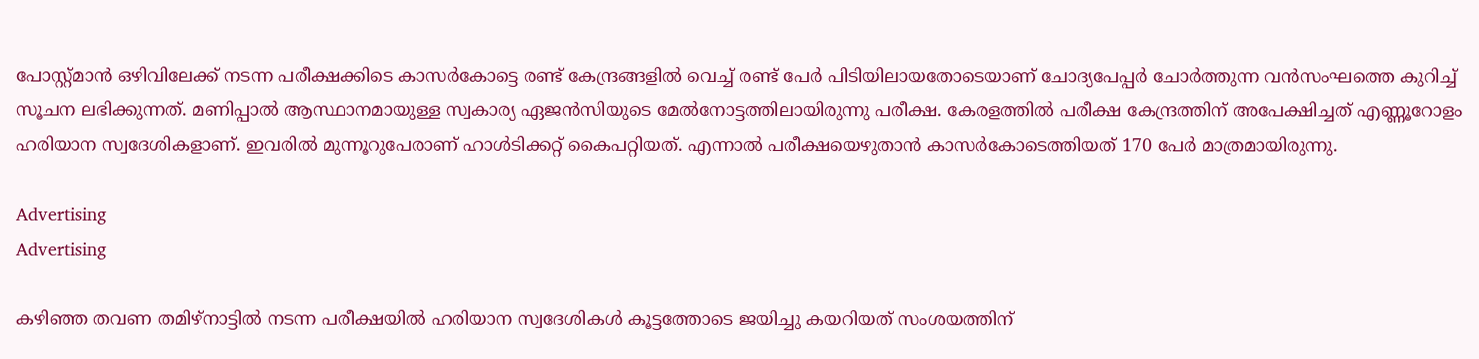പോസ്റ്റ്മാന്‍ ഒഴിവിലേക്ക് നടന്ന പരീക്ഷക്കിടെ കാസർകോട്ടെ രണ്ട് കേന്ദ്രങ്ങളിൽ വെച്ച് രണ്ട് പേർ പിടിയിലായതോടെയാണ് ചോദ്യപേപ്പർ ചോർത്തുന്ന വൻസംഘത്തെ കുറിച്ച് സൂചന ലഭിക്കുന്നത്. മണിപ്പാല്‍ ആസ്ഥാനമായുള്ള സ്വകാര്യ ഏജന്‍സിയുടെ മേല്‍നോട്ടത്തിലായിരുന്നു പരീക്ഷ. കേരളത്തില്‍ പരീക്ഷ കേന്ദ്രത്തിന് അപേക്ഷിച്ചത് എണ്ണൂറോളം ഹരിയാന സ്വദേശികളാണ്. ഇവരിൽ മുന്നൂറുപേരാണ് ഹാള്‍ടിക്കറ്റ് കൈപറ്റിയത്. എന്നാല്‍ പരീക്ഷയെഴുതാൻ കാസർകോടെത്തിയത് 170 പേര്‍ മാത്രമായിരുന്നു.

Advertising
Advertising

കഴിഞ്ഞ തവണ തമിഴ്നാട്ടിൽ നടന്ന പരീക്ഷയിൽ ഹരിയാന സ്വദേശികൾ കൂട്ടത്തോടെ ജയിച്ചു കയറിയത് സംശയത്തിന്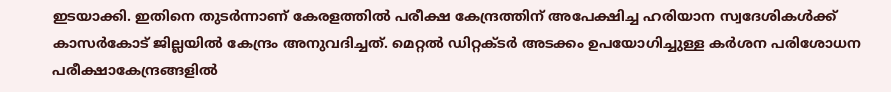ഇടയാക്കി. ഇതിനെ തുടർന്നാണ് കേരളത്തിൽ പരീക്ഷ കേന്ദ്രത്തിന് അപേക്ഷിച്ച ഹരിയാന സ്വദേശികൾക്ക് കാസർകോട് ജില്ലയിൽ കേന്ദ്രം അനുവദിച്ചത്. മെറ്റല്‍ ഡിറ്റക്ടര്‍ അടക്കം ഉപയോഗിച്ചുള്ള കര്‍ശന പരിശോധന പരീക്ഷാകേന്ദ്രങ്ങളില്‍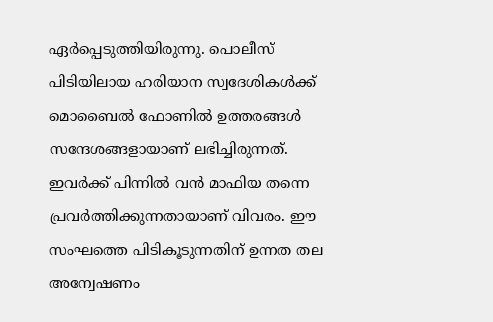ഏര്‍പ്പെടുത്തിയിരുന്നു. പൊലീസ് പിടിയിലായ ഹരിയാന സ്വദേശികൾക്ക് മൊബൈൽ ഫോണിൽ ഉത്തരങ്ങൾ സന്ദേശങ്ങളായാണ് ലഭിച്ചിരുന്നത്. ഇവർക്ക് പിന്നിൽ വൻ മാഫിയ തന്നെ പ്രവർത്തിക്കുന്നതായാണ് വിവരം. ഈ സംഘത്തെ പിടികൂടുന്നതിന് ഉന്നത തല അന്വേഷണം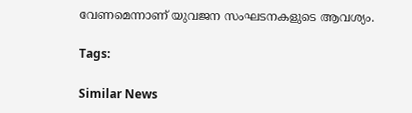വേണമെന്നാണ് യുവജന സംഘടനകളുടെ ആവശ്യം.

Tags:

Similar News